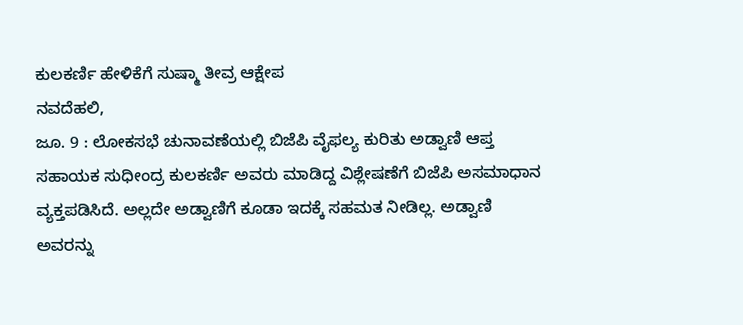ಕುಲಕರ್ಣಿ ಹೇಳಿಕೆಗೆ ಸುಷ್ಮಾ ತೀವ್ರ ಆಕ್ಷೇಪ
ನವದೆಹಲಿ,
ಜೂ. 9 : ಲೋಕಸಭೆ ಚುನಾವಣೆಯಲ್ಲಿ ಬಿಜೆಪಿ ವೈಫಲ್ಯ ಕುರಿತು ಅಡ್ವಾಣಿ ಆಪ್ತ ಸಹಾಯಕ ಸುಧೀಂದ್ರ ಕುಲಕರ್ಣಿ ಅವರು ಮಾಡಿದ್ದ ವಿಶ್ಲೇಷಣೆಗೆ ಬಿಜೆಪಿ ಅಸಮಾಧಾನ ವ್ಯಕ್ತಪಡಿಸಿದೆ. ಅಲ್ಲದೇ ಅಡ್ವಾಣಿಗೆ ಕೂಡಾ ಇದಕ್ಕೆ ಸಹಮತ ನೀಡಿಲ್ಲ. ಅಡ್ವಾಣಿ ಅವರನ್ನು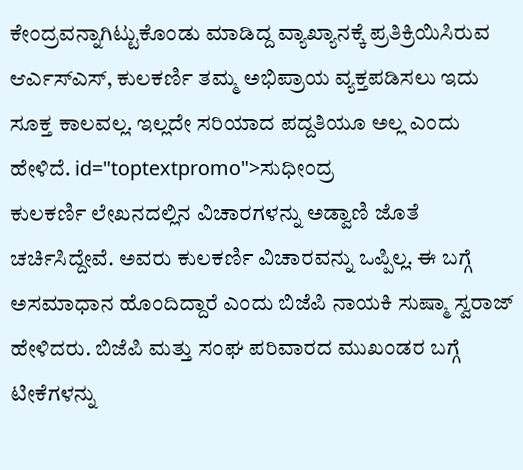ಕೇಂದ್ರವನ್ನಾಗಿಟ್ಟುಕೊಂಡು ಮಾಡಿದ್ದ ವ್ಯಾಖ್ಯಾನಕ್ಕೆ ಪ್ರತಿಕ್ರಿಯಿಸಿರುವ ಆರ್ಎಸ್ಎಸ್, ಕುಲಕರ್ಣಿ ತಮ್ಮ ಅಭಿಪ್ರಾಯ ವ್ಯಕ್ತಪಡಿಸಲು ಇದು ಸೂಕ್ತ ಕಾಲವಲ್ಲ. ಇಲ್ಲದೇ ಸರಿಯಾದ ಪದ್ದತಿಯೂ ಅಲ್ಲ ಎಂದು ಹೇಳಿದೆ. id="toptextpromo">ಸುಧೀಂದ್ರ
ಕುಲಕರ್ಣಿ ಲೇಖನದಲ್ಲಿನ ವಿಚಾರಗಳನ್ನು ಅಡ್ವಾಣಿ ಜೊತೆ ಚರ್ಚಿಸಿದ್ದೇವೆ. ಅವರು ಕುಲಕರ್ಣಿ ವಿಚಾರವನ್ನು ಒಪ್ಪಿಲ್ಲ. ಈ ಬಗ್ಗೆ ಅಸಮಾಧಾನ ಹೊಂದಿದ್ದಾರೆ ಎಂದು ಬಿಜೆಪಿ ನಾಯಕಿ ಸುಷ್ಮಾ ಸ್ವರಾಜ್ ಹೇಳಿದರು. ಬಿಜೆಪಿ ಮತ್ತು ಸಂಘ ಪರಿವಾರದ ಮುಖಂಡರ ಬಗ್ಗೆ ಟೀಕೆಗಳನ್ನು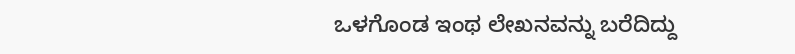ಒಳಗೊಂಡ ಇಂಥ ಲೇಖನವನ್ನು ಬರೆದಿದ್ದು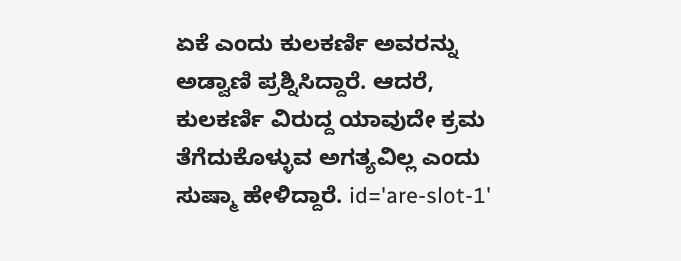ಏಕೆ ಎಂದು ಕುಲಕರ್ಣಿ ಅವರನ್ನು ಅಡ್ವಾಣಿ ಪ್ರಶ್ನಿಸಿದ್ದಾರೆ. ಆದರೆ, ಕುಲಕರ್ಣಿ ವಿರುದ್ದ ಯಾವುದೇ ಕ್ರಮ ತೆಗೆದುಕೊಳ್ಳುವ ಅಗತ್ಯವಿಲ್ಲ ಎಂದು ಸುಷ್ಮಾ ಹೇಳಿದ್ದಾರೆ. id='are-slot-1'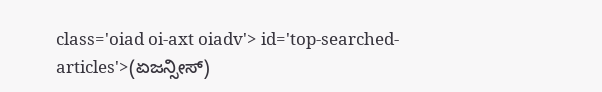class='oiad oi-axt oiadv'> id='top-searched-articles'>(ಏಜನ್ಸೀಸ್)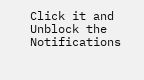Click it and Unblock the Notifications